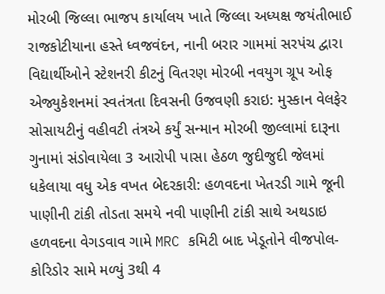મોરબી જિલ્લા ભાજપ કાર્યાલય ખાતે જિલ્લા અધ્યક્ષ જયંતીભાઈ રાજકોટીયાના હસ્તે ધ્વજવંદન, નાની બરાર ગામમાં સરપંચ દ્વારા વિદ્યાર્થીઓને સ્ટેશનરી કીટનું વિતરણ મોરબી નવયુગ ગ્રૂપ ઓફ એજ્યુકેશનમાં સ્વતંત્રતા દિવસની ઉજવણી કરાઇ: મુસ્કાન વેલફેર સોસાયટીનું વહીવટી તંત્રએ કર્યું સન્માન મોરબી જીલ્લામાં દારૂના ગુનામાં સંડોવાયેલા 3 આરોપી પાસા હેઠળ જુદીજુદી જેલમાં ધકેલાયા વધુ એક વખત બેદરકારી: હળવદના ખેતરડી ગામે જૂની પાણીની ટાંકી તોડતા સમયે નવી પાણીની ટાંકી સાથે અથડાઇ હળવદના વેગડવાવ ગામે MRC કમિટી બાદ ખેડૂતોને વીજપોલ-કોરિડોર સામે મળ્યું 3થી 4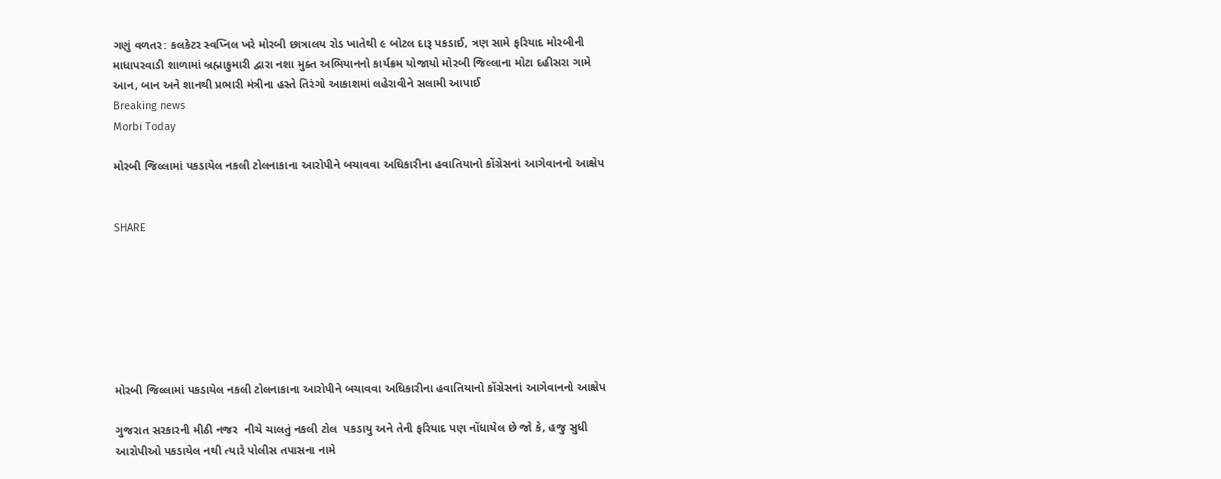ગણું વળતર: કલકેટર સ્વપ્નિલ ખરે મોરબી છાત્રાલય રોડ ખાતેથી ૯ બોટલ દારૂ પકડાઈ, ત્રણ સામે ફરિયાદ મોરબીની માધાપરવાડી શાળામાં બ્રહ્માકુમારી દ્વારા નશા મુક્ત અભિયાનનો કાર્યક્રમ યોજાયો મોરબી જિલ્લાના મોટા દહીસરા ગામે આન, બાન અને શાનથી પ્રભારી મંત્રીના હસ્તે તિરંગો આકાશમાં લહેરાવીને સલામી આપાઈ
Breaking news
Morbi Today

મોરબી જિલ્લામાં પકડાયેલ નકલી ટોલનાકાના આરોપીને બચાવવા અઘિકારીના હવાતિયાનો કોંગ્રેસનાં આગેવાનનો આક્ષેપ


SHARE







મોરબી જિલ્લામાં પકડાયેલ નકલી ટોલનાકાના આરોપીને બચાવવા અઘિકારીના હવાતિયાનો કોંગ્રેસનાં આગેવાનનો આક્ષેપ

ગુજરાત સરકારની મીઠી નજર  નીચે ચાલતું નકલી ટોલ  પકડાયુ અને તેની ફરિયાદ પણ નોંધાયેલ છે જો કે, હજુ સુધી આરોપીઓ પકડાયેલ નથી ત્યારે પોલીસ તપાસના નામે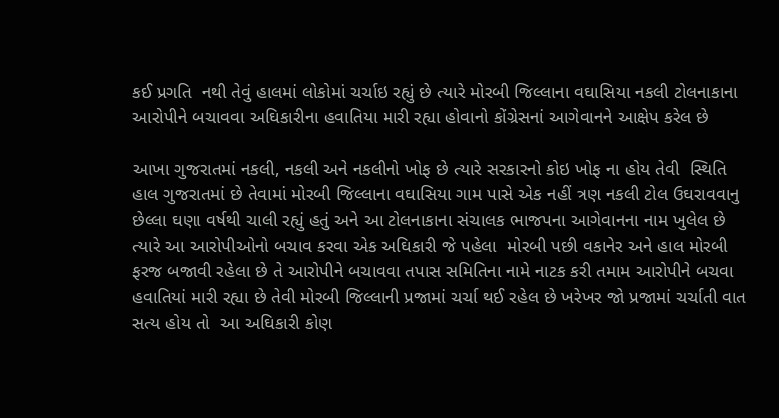કઈ પ્રગતિ  નથી તેવું હાલમાં લોકોમાં ચર્ચાઇ રહ્યું છે ત્યારે મોરબી જિલ્લાના વઘાસિયા નકલી ટોલનાકાના આરોપીને બચાવવા અઘિકારીના હવાતિયા મારી રહ્યા હોવાનો કોંગ્રેસનાં આગેવાનને આક્ષેપ કરેલ છે

આખા ગુજરાતમાં નકલી, નકલી અને નકલીનો ખોફ છે ત્યારે સરકારનો કોઇ ખોફ ના હોય તેવી  સ્થિતિ હાલ ગુજરાતમાં છે તેવામાં મોરબી જિલ્લાના વઘાસિયા ગામ પાસે એક નહીં ત્રણ નકલી ટોલ ઉઘરાવવાનુ છેલ્લા ઘણા વર્ષથી ચાલી રહ્યું હતું અને આ ટોલનાકાના સંચાલક ભાજપના આગેવાનના નામ ખુલેલ છે ત્યારે આ આરોપીઓનો બચાવ કરવા એક અઘિકારી જે પહેલા  મોરબી પછી વકાનેર અને હાલ મોરબી ફરજ બજાવી રહેલા છે તે આરોપીને બચાવવા તપાસ સમિતિના નામે નાટક કરી તમામ આરોપીને બચવા હવાતિયાં મારી રહ્યા છે તેવી મોરબી જિલ્લાની પ્રજામાં ચર્ચા થઈ રહેલ છે ખરેખર જો પ્રજામાં ચર્ચાતી વાત સત્ય હોય તો  આ અઘિકારી કોણ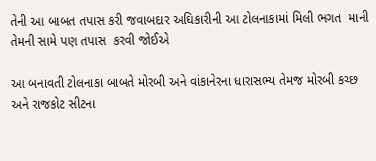તેની આ બાબત તપાસ કરી જવાબદાર અઘિકારીની આ ટોલનાકામાં મિલી ભગત  માની તેમની સામે પણ તપાસ  કરવી જોઈએ

આ બનાવતી ટોલનાકા બાબતે મોરબી અને વાંકાનેરના ધારાસભ્ય તેમજ મોરબી કચ્છ અને રાજકોટ સીટના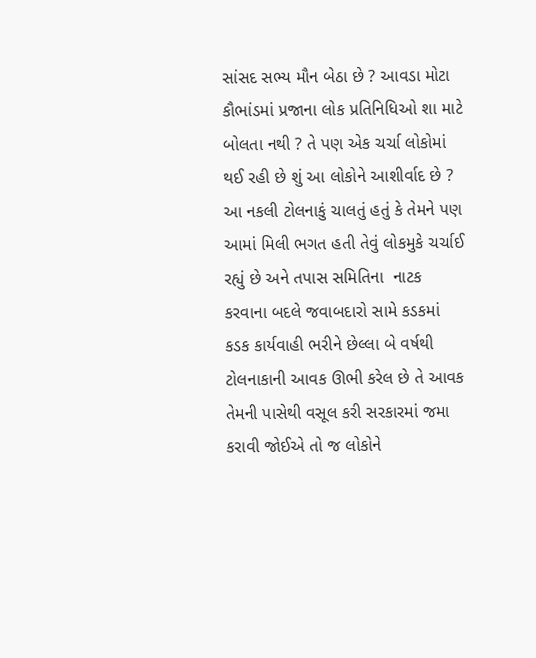સાંસદ સભ્ય મૌન બેઠા છે ? આવડા મોટા કૌભાંડમાં પ્રજાના લોક પ્રતિનિધિઓ શા માટે બોલતા નથી ? તે પણ એક ચર્ચા લોકોમાં થઈ રહી છે શું આ લોકોને આશીર્વાદ છે ? આ નકલી ટોલનાકું ચાલતું હતું કે તેમને પણ આમાં મિલી ભગત હતી તેવું લોકમુકે ચર્ચાઈ રહ્યું છે અને તપાસ સમિતિના  નાટક કરવાના બદલે જવાબદારો સામે કડકમાં કડક કાર્યવાહી ભરીને છેલ્લા બે વર્ષથી ટોલનાકાની આવક ઊભી કરેલ છે તે આવક તેમની પાસેથી વસૂલ કરી સરકારમાં જમા કરાવી જોઈએ તો જ લોકોને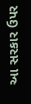આ સરકાર ઉપર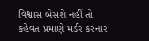વિશ્વાસ બેસશે નહીં તો કહેવત પ્રમાણે મર્ડર કરનાર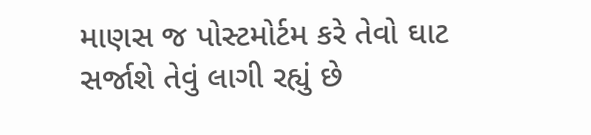માણસ જ પોસ્ટમોર્ટમ કરે તેવો ઘાટ સર્જાશે તેવું લાગી રહ્યું છે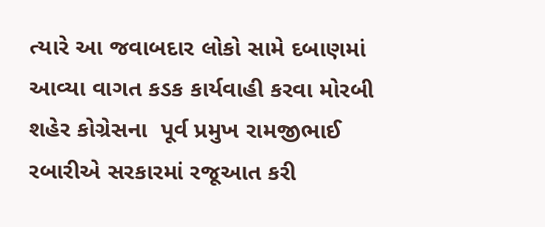ત્યારે આ જવાબદાર લોકો સામે દબાણમાં આવ્યા વાગત કડક કાર્યવાહી કરવા મોરબી શહેર કોગ્રેસના  પૂર્વ પ્રમુખ રામજીભાઈ રબારીએ સરકારમાં રજૂઆત કરી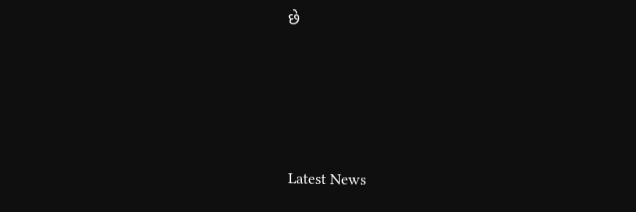છે






Latest News